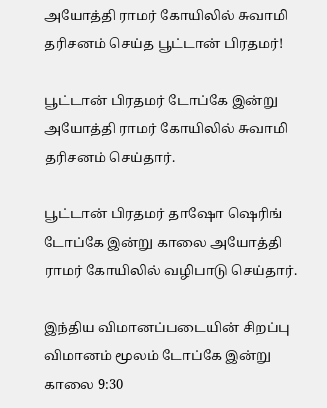அயோத்தி ராமர் கோயிலில் சுவாமி தரிசனம் செய்த பூட்டான் பிரதமர்!

பூட்டான் பிரதமர் டோப்கே இன்று அயோத்தி ராமர் கோயிலில் சுவாமி தரிசனம் செய்தார்.

பூட்டான் பிரதமர் தாஷோ ஷெரிங் டோப்கே இன்று காலை அயோத்தி ராமர் கோயிலில் வழிபாடு செய்தார்.

இந்திய விமானப்படையின் சிறப்பு விமானம் மூலம் டோப்கே இன்று காலை 9:30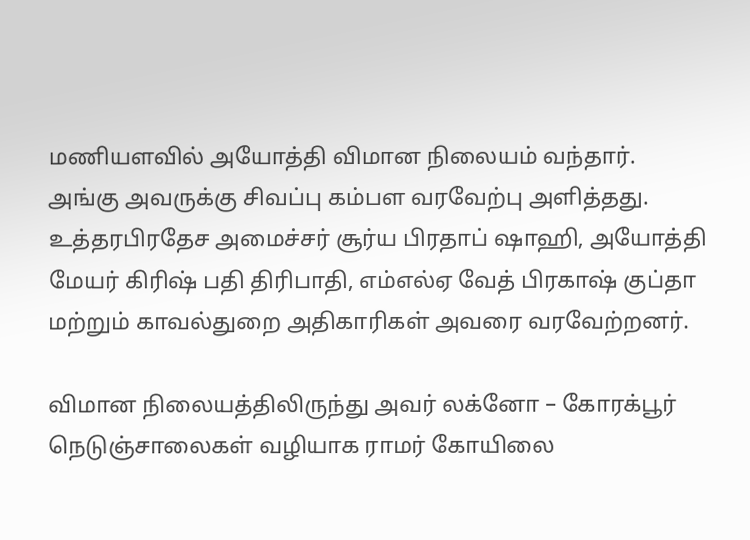மணியளவில் அயோத்தி விமான நிலையம் வந்தார். அங்கு அவருக்கு சிவப்பு கம்பள வரவேற்பு அளித்தது. உத்தரபிரதேச அமைச்சர் சூர்ய பிரதாப் ஷாஹி, அயோத்தி மேயர் கிரிஷ் பதி திரிபாதி, எம்எல்ஏ வேத் பிரகாஷ் குப்தா மற்றும் காவல்துறை அதிகாரிகள் அவரை வரவேற்றனர்.

விமான நிலையத்திலிருந்து அவர் லக்னோ – கோரக்பூர் நெடுஞ்சாலைகள் வழியாக ராமர் கோயிலை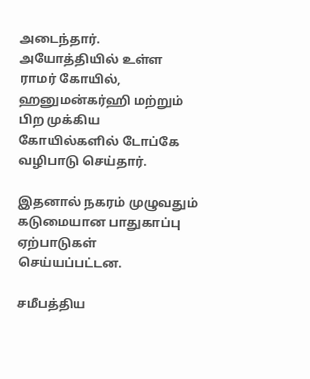அடைந்தார். அயோத்தியில் உள்ள ராமர் கோயில், ஹனுமன்கர்ஹி மற்றும் பிற முக்கிய கோயில்களில் டோப்கே வழிபாடு செய்தார்.

இதனால் நகரம் முழுவதும் கடுமையான பாதுகாப்பு ஏற்பாடுகள் செய்யப்பட்டன.

சமீபத்திய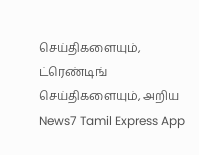செய்திகளையும், ட்ரெண்டிங் செய்திகளையும், அறிய News7 Tamil Express App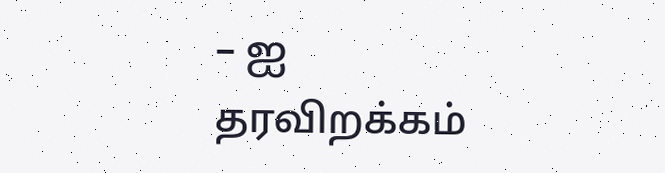– ஐ தரவிறக்கம்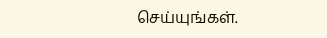செய்யுங்கள்.